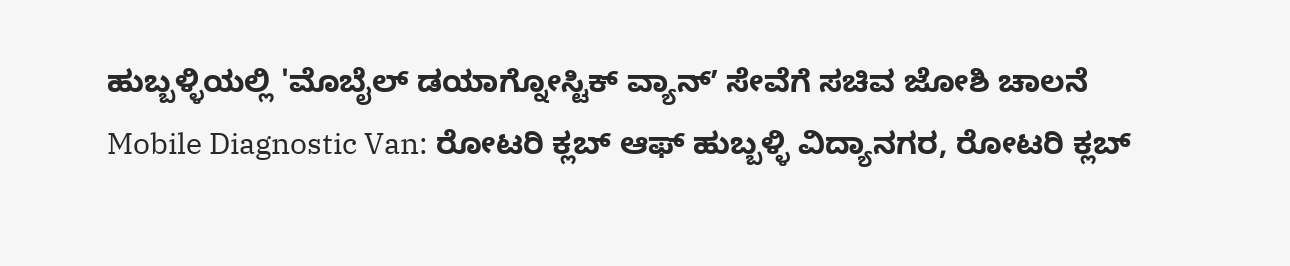ಹುಬ್ಬಳ್ಳಿಯಲ್ಲಿ 'ಮೊಬೈಲ್ ಡಯಾಗ್ನೋಸ್ಟಿಕ್ ವ್ಯಾನ್ʼ ಸೇವೆಗೆ ಸಚಿವ ಜೋಶಿ ಚಾಲನೆ
Mobile Diagnostic Van: ರೋಟರಿ ಕ್ಲಬ್ ಆಫ್ ಹುಬ್ಬಳ್ಳಿ ವಿದ್ಯಾನಗರ, ರೋಟರಿ ಕ್ಲಬ್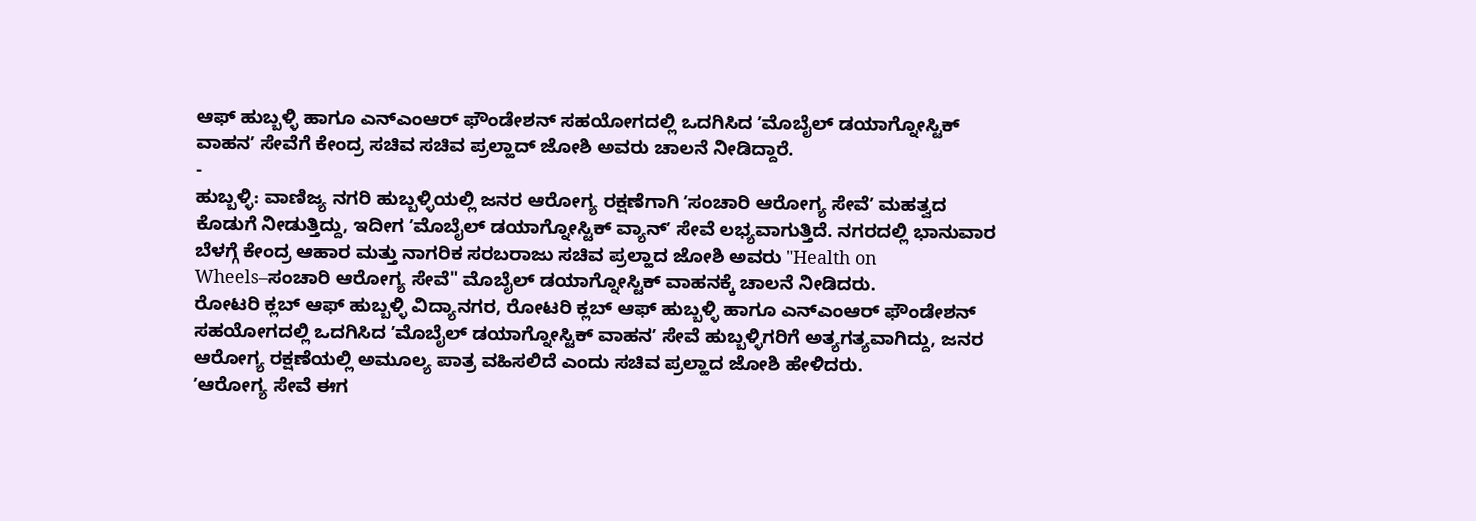ಆಫ್ ಹುಬ್ಬಳ್ಳಿ ಹಾಗೂ ಎನ್ಎಂಆರ್ ಫೌಂಡೇಶನ್ ಸಹಯೋಗದಲ್ಲಿ ಒದಗಿಸಿದ ʼಮೊಬೈಲ್ ಡಯಾಗ್ನೋಸ್ಟಿಕ್ ವಾಹನʼ ಸೇವೆಗೆ ಕೇಂದ್ರ ಸಚಿವ ಸಚಿವ ಪ್ರಲ್ಹಾದ್ ಜೋಶಿ ಅವರು ಚಾಲನೆ ನೀಡಿದ್ದಾರೆ.
-
ಹುಬ್ಬಳ್ಳಿ: ವಾಣಿಜ್ಯ ನಗರಿ ಹುಬ್ಬಳ್ಳಿಯಲ್ಲಿ ಜನರ ಆರೋಗ್ಯ ರಕ್ಷಣೆಗಾಗಿ ʼಸಂಚಾರಿ ಆರೋಗ್ಯ ಸೇವೆʼ ಮಹತ್ವದ ಕೊಡುಗೆ ನೀಡುತ್ತಿದ್ದು, ಇದೀಗ ʼಮೊಬೈಲ್ ಡಯಾಗ್ನೋಸ್ಟಿಕ್ ವ್ಯಾನ್ʼ ಸೇವೆ ಲಭ್ಯವಾಗುತ್ತಿದೆ. ನಗರದಲ್ಲಿ ಭಾನುವಾರ ಬೆಳಗ್ಗೆ ಕೇಂದ್ರ ಆಹಾರ ಮತ್ತು ನಾಗರಿಕ ಸರಬರಾಜು ಸಚಿವ ಪ್ರಲ್ಹಾದ ಜೋಶಿ ಅವರು "Health on Wheels–ಸಂಚಾರಿ ಆರೋಗ್ಯ ಸೇವೆ" ಮೊಬೈಲ್ ಡಯಾಗ್ನೋಸ್ಟಿಕ್ ವಾಹನಕ್ಕೆ ಚಾಲನೆ ನೀಡಿದರು.
ರೋಟರಿ ಕ್ಲಬ್ ಆಫ್ ಹುಬ್ಬಳ್ಳಿ ವಿದ್ಯಾನಗರ, ರೋಟರಿ ಕ್ಲಬ್ ಆಫ್ ಹುಬ್ಬಳ್ಳಿ ಹಾಗೂ ಎನ್ಎಂಆರ್ ಫೌಂಡೇಶನ್ ಸಹಯೋಗದಲ್ಲಿ ಒದಗಿಸಿದ ʼಮೊಬೈಲ್ ಡಯಾಗ್ನೋಸ್ಟಿಕ್ ವಾಹನʼ ಸೇವೆ ಹುಬ್ಬಳ್ಳಿಗರಿಗೆ ಅತ್ಯಗತ್ಯವಾಗಿದ್ದು, ಜನರ ಆರೋಗ್ಯ ರಕ್ಷಣೆಯಲ್ಲಿ ಅಮೂಲ್ಯ ಪಾತ್ರ ವಹಿಸಲಿದೆ ಎಂದು ಸಚಿವ ಪ್ರಲ್ಹಾದ ಜೋಶಿ ಹೇಳಿದರು.
ʼಆರೋಗ್ಯ ಸೇವೆ ಈಗ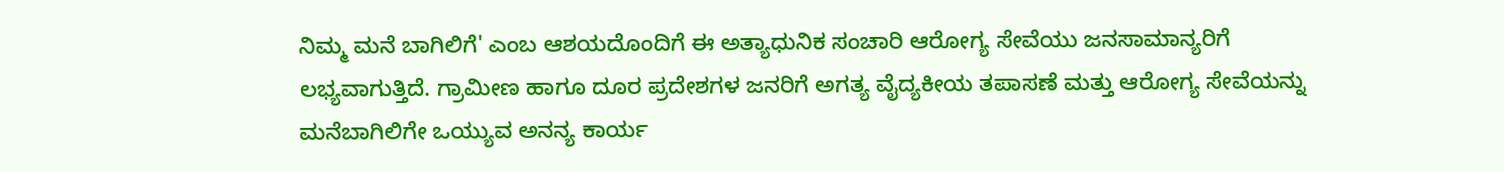ನಿಮ್ಮ ಮನೆ ಬಾಗಿಲಿಗೆ' ಎಂಬ ಆಶಯದೊಂದಿಗೆ ಈ ಅತ್ಯಾಧುನಿಕ ಸಂಚಾರಿ ಆರೋಗ್ಯ ಸೇವೆಯು ಜನಸಾಮಾನ್ಯರಿಗೆ ಲಭ್ಯವಾಗುತ್ತಿದೆ. ಗ್ರಾಮೀಣ ಹಾಗೂ ದೂರ ಪ್ರದೇಶಗಳ ಜನರಿಗೆ ಅಗತ್ಯ ವೈದ್ಯಕೀಯ ತಪಾಸಣೆ ಮತ್ತು ಆರೋಗ್ಯ ಸೇವೆಯನ್ನು ಮನೆಬಾಗಿಲಿಗೇ ಒಯ್ಯುವ ಅನನ್ಯ ಕಾರ್ಯ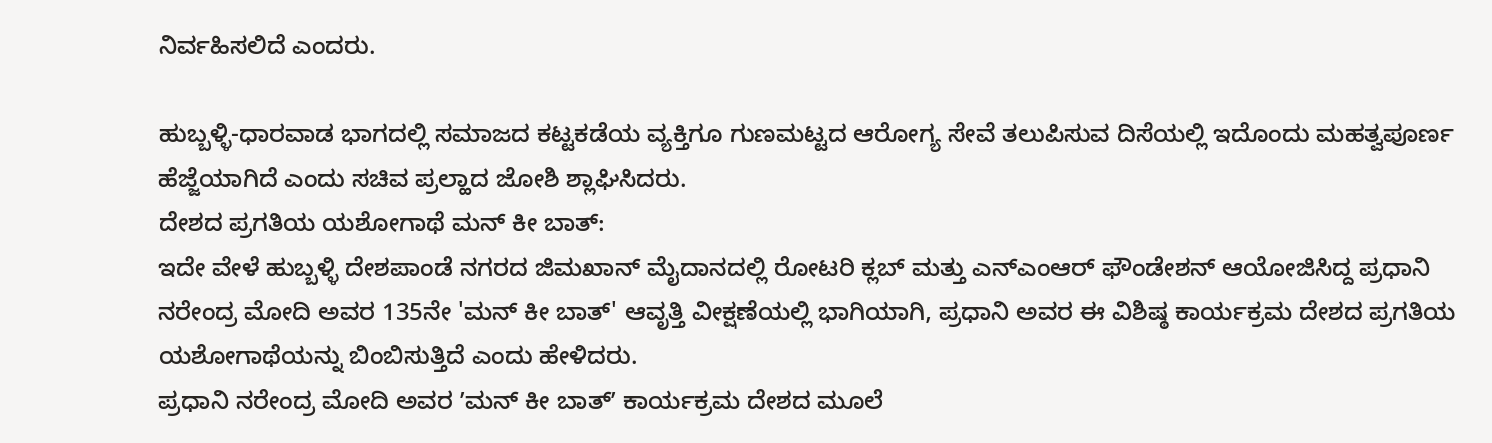ನಿರ್ವಹಿಸಲಿದೆ ಎಂದರು.

ಹುಬ್ಬಳ್ಳಿ-ಧಾರವಾಡ ಭಾಗದಲ್ಲಿ ಸಮಾಜದ ಕಟ್ಟಕಡೆಯ ವ್ಯಕ್ತಿಗೂ ಗುಣಮಟ್ಟದ ಆರೋಗ್ಯ ಸೇವೆ ತಲುಪಿಸುವ ದಿಸೆಯಲ್ಲಿ ಇದೊಂದು ಮಹತ್ವಪೂರ್ಣ ಹೆಜ್ಜೆಯಾಗಿದೆ ಎಂದು ಸಚಿವ ಪ್ರಲ್ಹಾದ ಜೋಶಿ ಶ್ಲಾಘಿಸಿದರು.
ದೇಶದ ಪ್ರಗತಿಯ ಯಶೋಗಾಥೆ ಮನ್ ಕೀ ಬಾತ್:
ಇದೇ ವೇಳೆ ಹುಬ್ಬಳ್ಳಿ ದೇಶಪಾಂಡೆ ನಗರದ ಜಿಮಖಾನ್ ಮೈದಾನದಲ್ಲಿ ರೋಟರಿ ಕ್ಲಬ್ ಮತ್ತು ಎನ್ಎಂಆರ್ ಫೌಂಡೇಶನ್ ಆಯೋಜಿಸಿದ್ದ ಪ್ರಧಾನಿ ನರೇಂದ್ರ ಮೋದಿ ಅವರ 135ನೇ 'ಮನ್ ಕೀ ಬಾತ್' ಆವೃತ್ತಿ ವೀಕ್ಷಣೆಯಲ್ಲಿ ಭಾಗಿಯಾಗಿ, ಪ್ರಧಾನಿ ಅವರ ಈ ವಿಶಿಷ್ಠ ಕಾರ್ಯಕ್ರಮ ದೇಶದ ಪ್ರಗತಿಯ ಯಶೋಗಾಥೆಯನ್ನು ಬಿಂಬಿಸುತ್ತಿದೆ ಎಂದು ಹೇಳಿದರು.
ಪ್ರಧಾನಿ ನರೇಂದ್ರ ಮೋದಿ ಅವರ ʼಮನ್ ಕೀ ಬಾತ್ʼ ಕಾರ್ಯಕ್ರಮ ದೇಶದ ಮೂಲೆ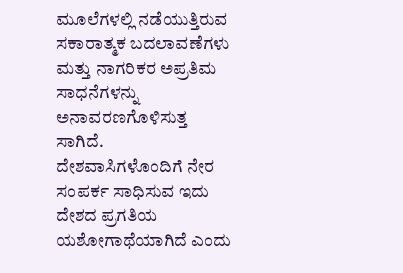ಮೂಲೆಗಳಲ್ಲಿ ನಡೆಯುತ್ತಿರುವ ಸಕಾರಾತ್ಮಕ ಬದಲಾವಣೆಗಳು ಮತ್ತು ನಾಗರಿಕರ ಅಪ್ರತಿಮ ಸಾಧನೆಗಳನ್ನು ಅನಾವರಣಗೊಳಿಸುತ್ತ ಸಾಗಿದೆ. ದೇಶವಾಸಿಗಳೊಂದಿಗೆ ನೇರ ಸಂಪರ್ಕ ಸಾಧಿಸುವ ಇದು ದೇಶದ ಪ್ರಗತಿಯ ಯಶೋಗಾಥೆಯಾಗಿದೆ ಎಂದು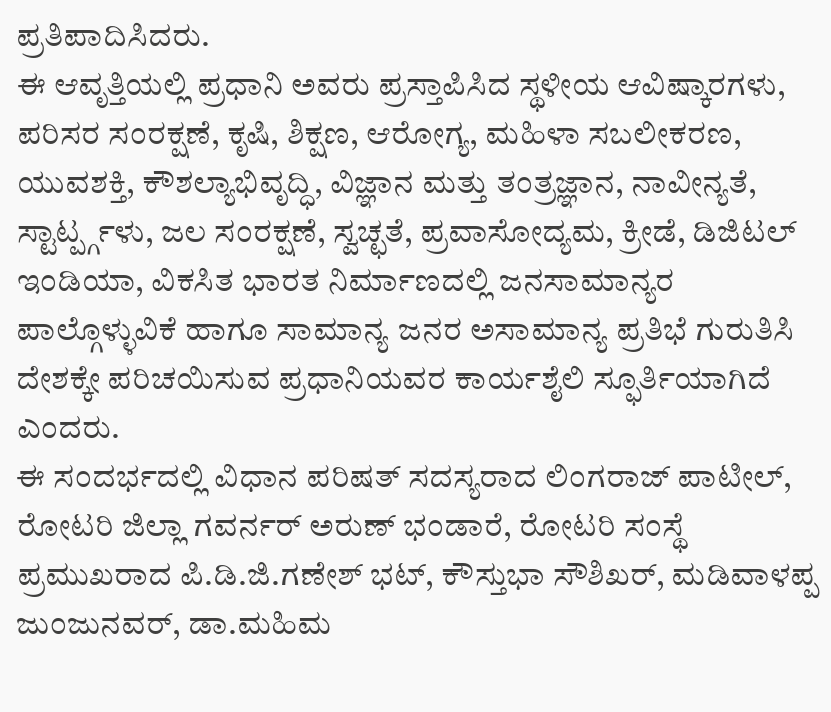ಪ್ರತಿಪಾದಿಸಿದರು.
ಈ ಆವೃತ್ತಿಯಲ್ಲಿ ಪ್ರಧಾನಿ ಅವರು ಪ್ರಸ್ತಾಪಿಸಿದ ಸ್ಥಳೀಯ ಆವಿಷ್ಕಾರಗಳು, ಪರಿಸರ ಸಂರಕ್ಷಣೆ, ಕೃಷಿ, ಶಿಕ್ಷಣ, ಆರೋಗ್ಯ, ಮಹಿಳಾ ಸಬಲೀಕರಣ, ಯುವಶಕ್ತಿ, ಕೌಶಲ್ಯಾಭಿವೃದ್ಧಿ, ವಿಜ್ಞಾನ ಮತ್ತು ತಂತ್ರಜ್ಞಾನ, ನಾವೀನ್ಯತೆ, ಸ್ಟಾರ್ಟ್ಪ್ಗಳು, ಜಲ ಸಂರಕ್ಷಣೆ, ಸ್ವಚ್ಛತೆ, ಪ್ರವಾಸೋದ್ಯಮ, ಕ್ರೀಡೆ, ಡಿಜಿಟಲ್ ಇಂಡಿಯಾ, ವಿಕಸಿತ ಭಾರತ ನಿರ್ಮಾಣದಲ್ಲಿ ಜನಸಾಮಾನ್ಯರ ಪಾಲ್ಗೊಳ್ಳುವಿಕೆ ಹಾಗೂ ಸಾಮಾನ್ಯ ಜನರ ಅಸಾಮಾನ್ಯ ಪ್ರತಿಭೆ ಗುರುತಿಸಿ ದೇಶಕ್ಕೇ ಪರಿಚಯಿಸುವ ಪ್ರಧಾನಿಯವರ ಕಾರ್ಯಶೈಲಿ ಸ್ಫೂರ್ತಿಯಾಗಿದೆ ಎಂದರು.
ಈ ಸಂದರ್ಭದಲ್ಲಿ ವಿಧಾನ ಪರಿಷತ್ ಸದಸ್ಯರಾದ ಲಿಂಗರಾಜ್ ಪಾಟೀಲ್, ರೋಟರಿ ಜಿಲ್ಲಾ ಗವರ್ನರ್ ಅರುಣ್ ಭಂಡಾರೆ, ರೋಟರಿ ಸಂಸ್ಥೆ ಪ್ರಮುಖರಾದ ಪಿ.ಡಿ.ಜಿ.ಗಣೇಶ್ ಭಟ್, ಕೌಸ್ತುಭಾ ಸೌಶಿಖರ್, ಮಡಿವಾಳಪ್ಪ ಜುಂಜುನವರ್, ಡಾ.ಮಹಿಮ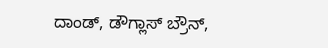ದಾಂಡ್, ಡೌಗ್ಲಾಸ್ ಬ್ರೌನ್,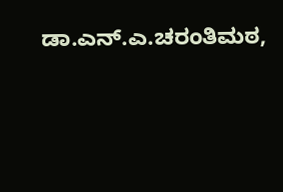ಡಾ.ಎನ್.ಎ.ಚರಂತಿಮಠ,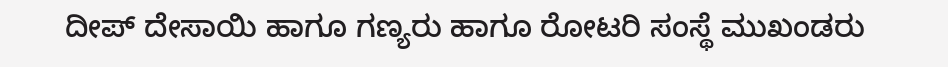ದೀಪ್ ದೇಸಾಯಿ ಹಾಗೂ ಗಣ್ಯರು ಹಾಗೂ ರೋಟರಿ ಸಂಸ್ಥೆ ಮುಖಂಡರು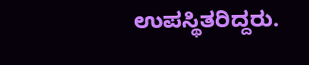ಉಪಸ್ಥಿತರಿದ್ದರು.